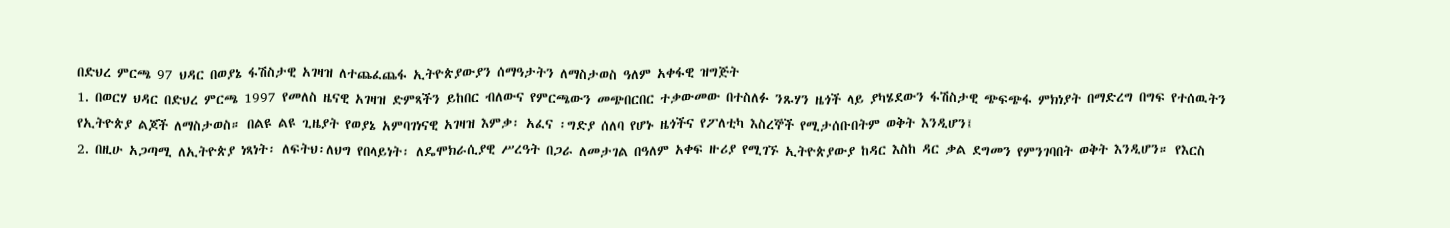በድህረ ምርጫ 97 ህዳር በወያኔ ፋሽስታዊ አገዛዝ ለተጨፈጨፋ ኢትዮጵያውያን ሰማዓታትን ለማስታወስ ዓለም አቀፋዊ ዝግጅት
1. በወርሃ ህዳር በድህረ ምርጫ 1997 የመለስ ዜናዊ አገዛዝ ድምጻችን ይከበር ብለውና የምርጫውን መጭበርበር ተቃውመው በተስለፉ ንጹሃን ዜጎች ላይ ያካሄደውን ፋሽስታዊ ጭፍጭፋ ምክነያት በማድረግ በግፍ የተሰዉትን የኢትዮጵያ ልጆች ለማስታወስ። በልዩ ልዩ ጊዜያት የወያኔ አምባገነናዊ አገዛዝ እምቃ፡ አፈና ፡ግድያ ሰለባ የሆኑ ዜጎችና የፖለቲካ እስረኞች የሚታሰቡበትም ወቅት እንዲሆን፤
2. በዚሁ አጋጣሚ ለኢትዮጵያ ነጻነት፡ ለፍትህ፡ለህግ የበላይነት፡ ለዴሞክራሲያዊ ሥረዓት በጋራ ለመታገል በዓለም አቀፍ ዙሪያ የሚገኙ ኢትዮጵያውያ ከዳር እስከ ዳር ቃል ደግመን የምንገባበት ወቅት እንዲሆን። የእርስ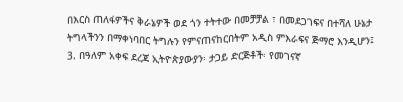በእርስ ጠለፋዎችና ቅራኔዎች ወደ ጎን ተትተው በመቻቻል ፣ በመደጋገፍና በተሻለ ሁኔታ ትግላችንን በማቀነባበር ትግሉን የምናጠናከርበትም አዲስ ምእራፍና ጅማሮ እንዲሆን፤
3. በዓለም አቀፍ ደረጃ ኢትዮጵያውያን፡ ታጋይ ድርጅቶች፡ የመገናኛ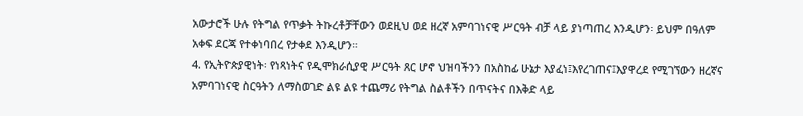አውታሮች ሁሉ የትግል የጥቃት ትኩረቶቻቸውን ወደዚህ ወደ ዘረኛ አምባገነናዊ ሥርዓት ብቻ ላይ ያነጣጠረ እንዲሆን፡ ይህም በዓለም አቀፍ ደርጃ የተቀነባበረ የታቀደ እንዲሆን።
4. የኢትዮጵያዊነት፡ የነጻነትና የዲሞክራሲያዊ ሥርዓት ጸር ሆኖ ህዝባችንን በአስከፊ ሁኔታ እያፈነ፤እየረገጠና፤እያዋረደ የሚገኘውን ዘረኛና አምባገነናዊ ስርዓትን ለማስወገድ ልዩ ልዩ ተጨማሪ የትግል ስልቶችን በጥናትና በእቅድ ላይ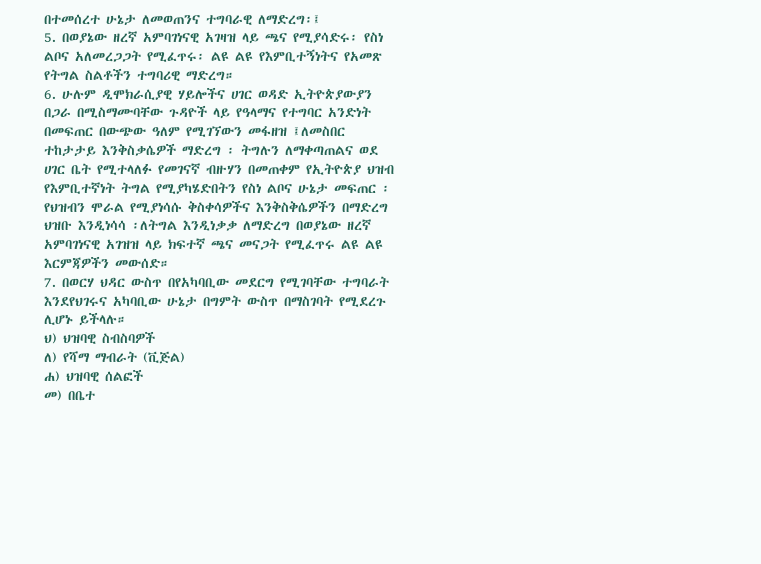በተመሰረተ ሁኔታ ለመወጠንና ተግባራዊ ለማድረግ፡፤
5. በወያኔው ዘረኛ አምባገነናዊ አገዛዝ ላይ ጫና የሚያሳድሩ፡ የስነ ልቦና አለመረጋጋት የሚፈጥሩ፡ ልዩ ልዩ የእምቢተኝነትና የአመጽ የትግል ስልቶችን ተግባሪዊ ማድረግ።
6. ሁሉም ዲሞክራሲያዊ ሃይሎችና ሀገር ወዳድ ኢትዮጵያውያን በጋራ በሚስማሙባቸው ጉዳዮች ላይ የዓላማና የተግባር አንድነት በመፍጠር በውጭው ዓለም የሚገኘውን መፋዘዝ ፤ለመስበር ተከታታይ እንቅስቃሴዎች ማድረግ ፡ ትግሉን ለማቀጣጠልና ወደ ሀገር ቤት የሚተላለፉ የመገናኛ ብዙሃን በመጠቀም የኢትዮጵያ ህዝብ የእምቢተኛነት ትግል የሚያካሄድበትን የስነ ልቦና ሁኔታ መፍጠር ፡ የህዝብን ሞራል የሚያነሳሱ ቅስቀሳዎችና እንቅስቅሴዎችን በማድረግ ህዝቡ እንዲነሳሳ ፡ለትግል እንዲነቃቃ ለማድረግ በወያኔው ዘረኛ አምባገነናዊ አገዝዝ ላይ ክፍተኛ ጫና መናጋት የሚፈጥሩ ልዩ ልዩ እርምጃዎችን መውሰድ።
7. በወርሃ ህዳር ውስጥ በየአካባቢው መደርግ የሚገባቸው ተግባራት እንደየህገሩና አካባቢው ሁኔታ በግምት ውስጥ በማስገባት የሚደረጉ ሊሆኑ ይችላሉ።
ህ) ህዝባዊ ስብስባዎች
ለ) የሻማ ማብራት (ቪጅል)
ሐ) ህዝባዊ ሰልፎች
መ) በቤተ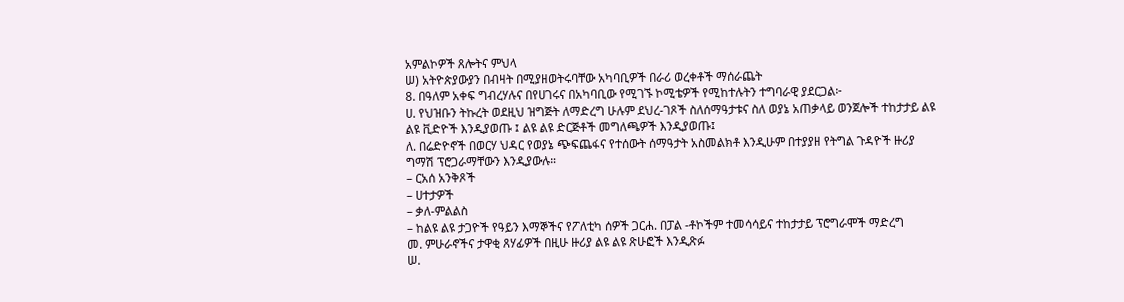አምልኮዎች ጸሎትና ምህላ
ሠ) አትዮጵያውያን በብዛት በሚያዘወትሩባቸው አካባቢዎች በራሪ ወረቀቶች ማሰራጨት
8. በዓለም አቀፍ ግብረሃሉና በየሀገሩና በአካባቢው የሚገኙ ኮሚቴዎች የሚከተሉትን ተግባራዊ ያደርጋል፦
ሀ. የህዝቡን ትኩረት ወደዚህ ዝግጅት ለማድረግ ሁሉም ደህረ-ገጾች ስለሰማዓታቱና ስለ ወያኔ አጠቃላይ ወንጀሎች ተከታታይ ልዩ ልዩ ቪድዮች እንዲያወጡ ፤ ልዩ ልዩ ድርጅቶች መግለጫዎች እንዲያወጡ፤
ለ. በሬድዮኖች በወርሃ ህዳር የወያኔ ጭፍጨፋና የተሰውት ሰማዓታት አስመልክቶ እንዲሁም በተያያዘ የትግል ጉዳዮች ዙሪያ ግማሽ ፕሮጋራማቸውን እንዲያውሉ።
– ርአሰ አንቅጾች
– ሀተታዎች
– ቃለ-ምልልስ
– ከልዩ ልዩ ታጋዮች የዓይን እማኞችና የፖለቲካ ሰዎች ጋርሐ. በፓል -ቶኮችም ተመሳሳይና ተከታታይ ፕሮግራሞች ማድረግ
መ. ምሁራኖችና ታዋቂ ጸሃፊዎች በዚሁ ዙሪያ ልዩ ልዩ ጽሁፎች እንዲጽፉ
ሠ.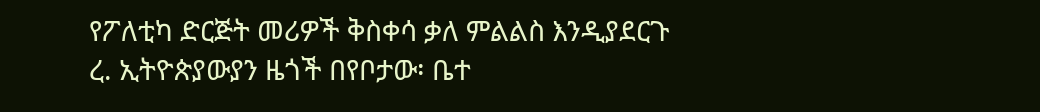የፖለቲካ ድርጅት መሪዎች ቅስቀሳ ቃለ ምልልስ እንዲያደርጉ
ረ. ኢትዮጵያውያን ዜጎች በየቦታው፡ ቤተ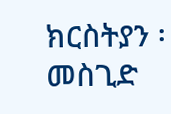ክርስትያን ፡መስጊድ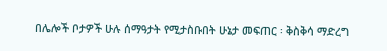በሌሎች ቦታዎች ሁሉ ሰማዓታት የሚታስቡበት ሁኔታ መፍጠር ፡ ቅስቅሳ ማድረግ